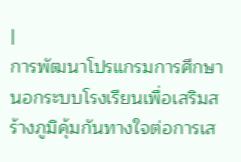|
การพัฒนาโปรแกรมการศึกษานอกระบบโรงเรียนเพื่อเสริมสร้างภูมิคุ้มกันทางใจต่อการเส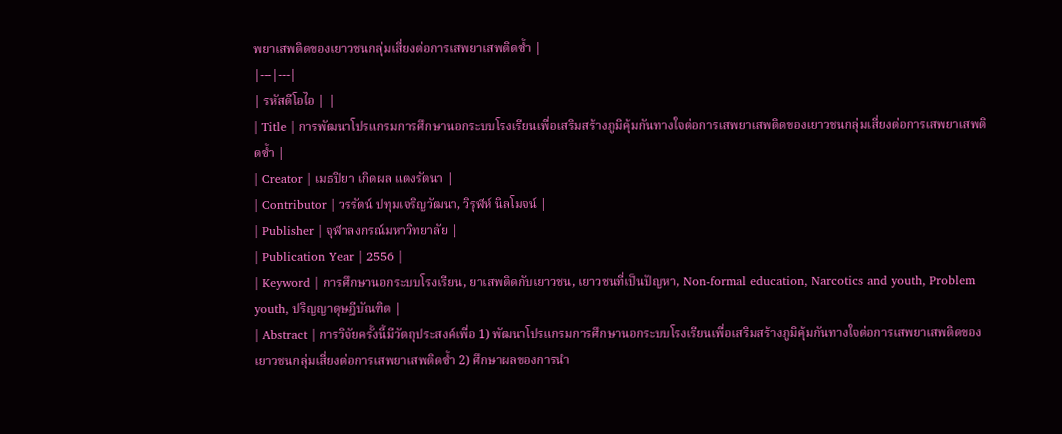พยาเสพติดของเยาวชนกลุ่มเสี่ยงต่อการเสพยาเสพติดซ้ำ |
|---|---|
| รหัสดีโอไอ | |
| Title | การพัฒนาโปรแกรมการศึกษานอกระบบโรงเรียนเพื่อเสริมสร้างภูมิคุ้มกันทางใจต่อการเสพยาเสพติดของเยาวชนกลุ่มเสี่ยงต่อการเสพยาเสพติดซ้ำ |
| Creator | เมธปิยา เกิดผล แตงรัตนา |
| Contributor | วรรัตน์ ปทุมเจริญวัฒนา, วิรุฬห์ นิลโมจน์ |
| Publisher | จุฬาลงกรณ์มหาวิทยาลัย |
| Publication Year | 2556 |
| Keyword | การศึกษานอกระบบโรงเรียน, ยาเสพติดกับเยาวชน, เยาวชนที่เป็นปัญหา, Non-formal education, Narcotics and youth, Problem youth, ปริญญาดุษฎีบัณฑิต |
| Abstract | การวิจัยครั้งนี้มีวัตถุประสงค์เพื่อ 1) พัฒนาโปรแกรมการศึกษานอกระบบโรงเรียนเพื่อเสริมสร้างภูมิคุ้มกันทางใจต่อการเสพยาเสพติดของเยาวชนกลุ่มเสี่ยงต่อการเสพยาเสพติดซ้ำ 2) ศึกษาผลของการนำ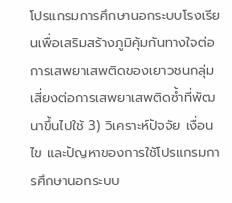โปรแกรมการศึกษานอกระบบโรงเรียนเพื่อเสริมสร้างภูมิคุ้มกันทางใจต่อการเสพยาเสพติดของเยาวชนกลุ่มเสี่ยงต่อการเสพยาเสพติดซ้ำที่พัฒนาขึ้นไปใช้ 3) วิเคราะห์ปัจจัย เงื่อนไข และปัญหาของการใช้โปรแกรมการศึกษานอกระบบ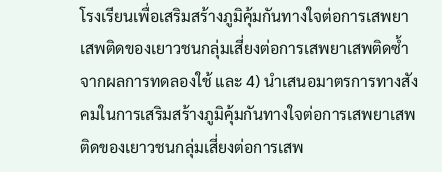โรงเรียนเพื่อเสริมสร้างภูมิคุ้มกันทางใจต่อการเสพยาเสพติดของเยาวชนกลุ่มเสี่ยงต่อการเสพยาเสพติดซ้ำจากผลการทดลองใช้ และ 4) นำเสนอมาตรการทางสังคมในการเสริมสร้างภูมิคุ้มกันทางใจต่อการเสพยาเสพติดของเยาวชนกลุ่มเสี่ยงต่อการเสพ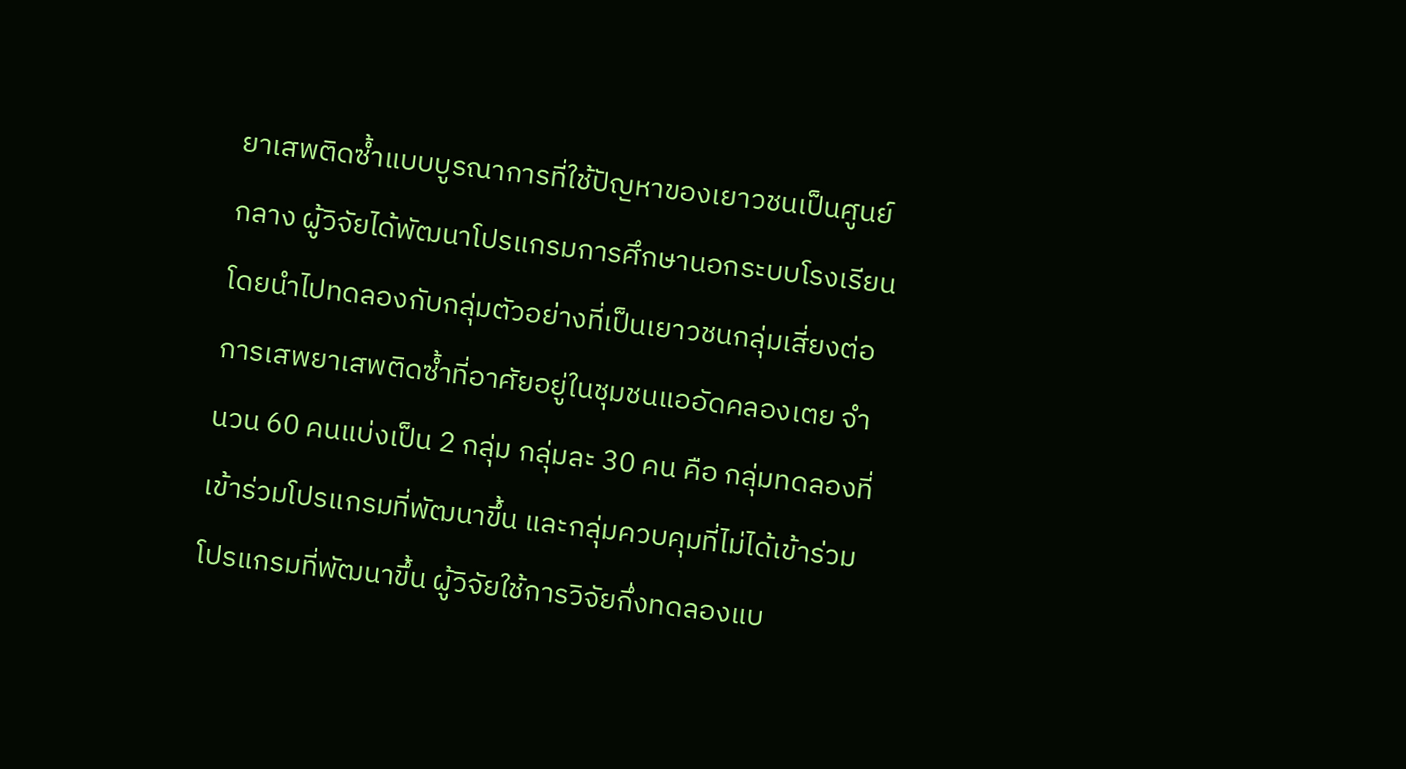ยาเสพติดซ้ำแบบบูรณาการที่ใช้ปัญหาของเยาวชนเป็นศูนย์กลาง ผู้วิจัยได้พัฒนาโปรแกรมการศึกษานอกระบบโรงเรียนโดยนำไปทดลองกับกลุ่มตัวอย่างที่เป็นเยาวชนกลุ่มเสี่ยงต่อการเสพยาเสพติดซ้ำที่อาศัยอยู่ในชุมชนแออัดคลองเตย จำนวน 60 คนแบ่งเป็น 2 กลุ่ม กลุ่มละ 30 คน คือ กลุ่มทดลองที่เข้าร่วมโปรแกรมที่พัฒนาขึ้น และกลุ่มควบคุมที่ไม่ได้เข้าร่วมโปรแกรมที่พัฒนาขึ้น ผู้วิจัยใช้การวิจัยกึ่งทดลองแบ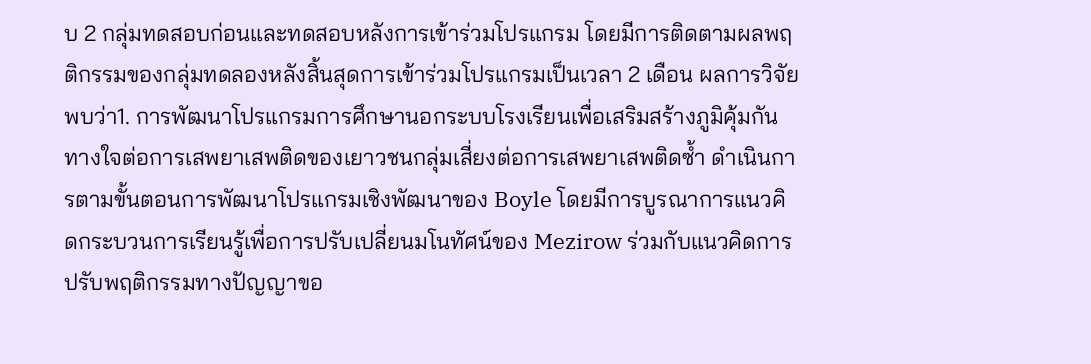บ 2 กลุ่มทดสอบก่อนและทดสอบหลังการเข้าร่วมโปรแกรม โดยมีการติดตามผลพฤติกรรมของกลุ่มทดลองหลังสิ้นสุดการเข้าร่วมโปรแกรมเป็นเวลา 2 เดือน ผลการวิจัยพบว่า1. การพัฒนาโปรแกรมการศึกษานอกระบบโรงเรียนเพื่อเสริมสร้างภูมิคุ้มกันทางใจต่อการเสพยาเสพติดของเยาวชนกลุ่มเสี่ยงต่อการเสพยาเสพติดซ้ำ ดำเนินการตามขั้นตอนการพัฒนาโปรแกรมเชิงพัฒนาของ Boyle โดยมีการบูรณาการแนวคิดกระบวนการเรียนรู้เพื่อการปรับเปลี่ยนมโนทัศน์ของ Mezirow ร่วมกับแนวคิดการปรับพฤติกรรมทางปัญญาขอ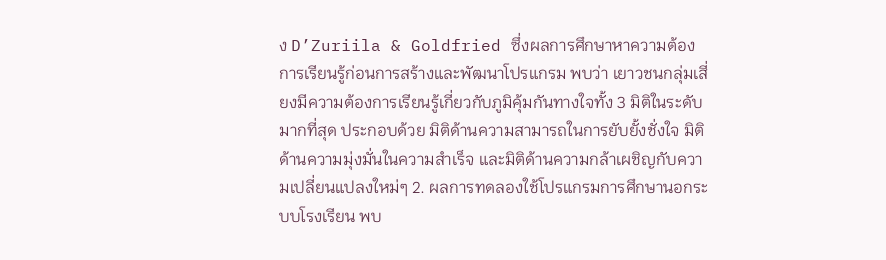ง D’Zuriila & Goldfried ซึ่งผลการศึกษาหาความต้องการเรียนรู้ก่อนการสร้างและพัฒนาโปรแกรม พบว่า เยาวชนกลุ่มเสี่ยงมีความต้องการเรียนรู้เกี่ยวกับภูมิคุ้มกันทางใจทั้ง 3 มิติในระดับมากที่สุด ประกอบด้วย มิติด้านความสามารถในการยับยั้งชั่งใจ มิติด้านความมุ่งมั่นในความสำเร็จ และมิติด้านความกล้าเผชิญกับความเปลี่ยนแปลงใหม่ๆ 2. ผลการทดลองใช้โปรแกรมการศึกษานอกระบบโรงเรียน พบ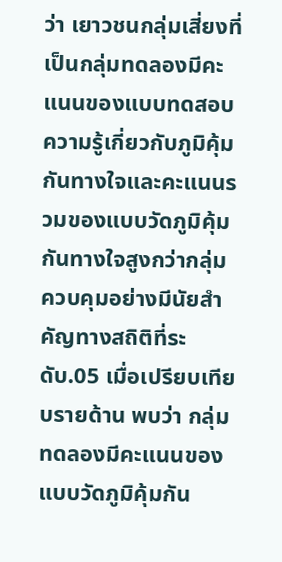ว่า เยาวชนกลุ่มเสี่ยงที่เป็นกลุ่มทดลองมีคะแนนของแบบทดสอบความรู้เกี่ยวกับภูมิคุ้มกันทางใจและคะแนนรวมของแบบวัดภูมิคุ้มกันทางใจสูงกว่ากลุ่มควบคุมอย่างมีนัยสำคัญทางสถิติที่ระดับ.05 เมื่อเปรียบเทียบรายด้าน พบว่า กลุ่มทดลองมีคะแนนของแบบวัดภูมิคุ้มกัน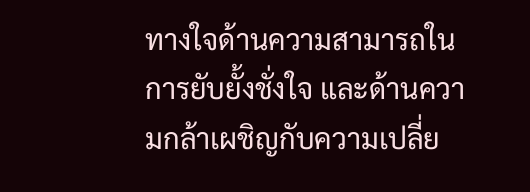ทางใจด้านความสามารถในการยับยั้งชั่งใจ และด้านความกล้าเผชิญกับความเปลี่ย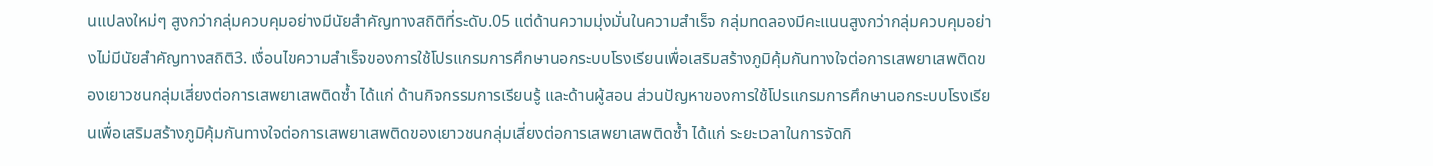นแปลงใหม่ๆ สูงกว่ากลุ่มควบคุมอย่างมีนัยสำคัญทางสถิติที่ระดับ.05 แต่ด้านความมุ่งมั่นในความสำเร็จ กลุ่มทดลองมีคะแนนสูงกว่ากลุ่มควบคุมอย่างไม่มีนัยสำคัญทางสถิติ3. เงื่อนไขความสำเร็จของการใช้โปรแกรมการศึกษานอกระบบโรงเรียนเพื่อเสริมสร้างภูมิคุ้มกันทางใจต่อการเสพยาเสพติดของเยาวชนกลุ่มเสี่ยงต่อการเสพยาเสพติดซ้ำ ได้แก่ ด้านกิจกรรมการเรียนรู้ และด้านผู้สอน ส่วนปัญหาของการใช้โปรแกรมการศึกษานอกระบบโรงเรียนเพื่อเสริมสร้างภูมิคุ้มกันทางใจต่อการเสพยาเสพติดของเยาวชนกลุ่มเสี่ยงต่อการเสพยาเสพติดซ้ำ ได้แก่ ระยะเวลาในการจัดกิ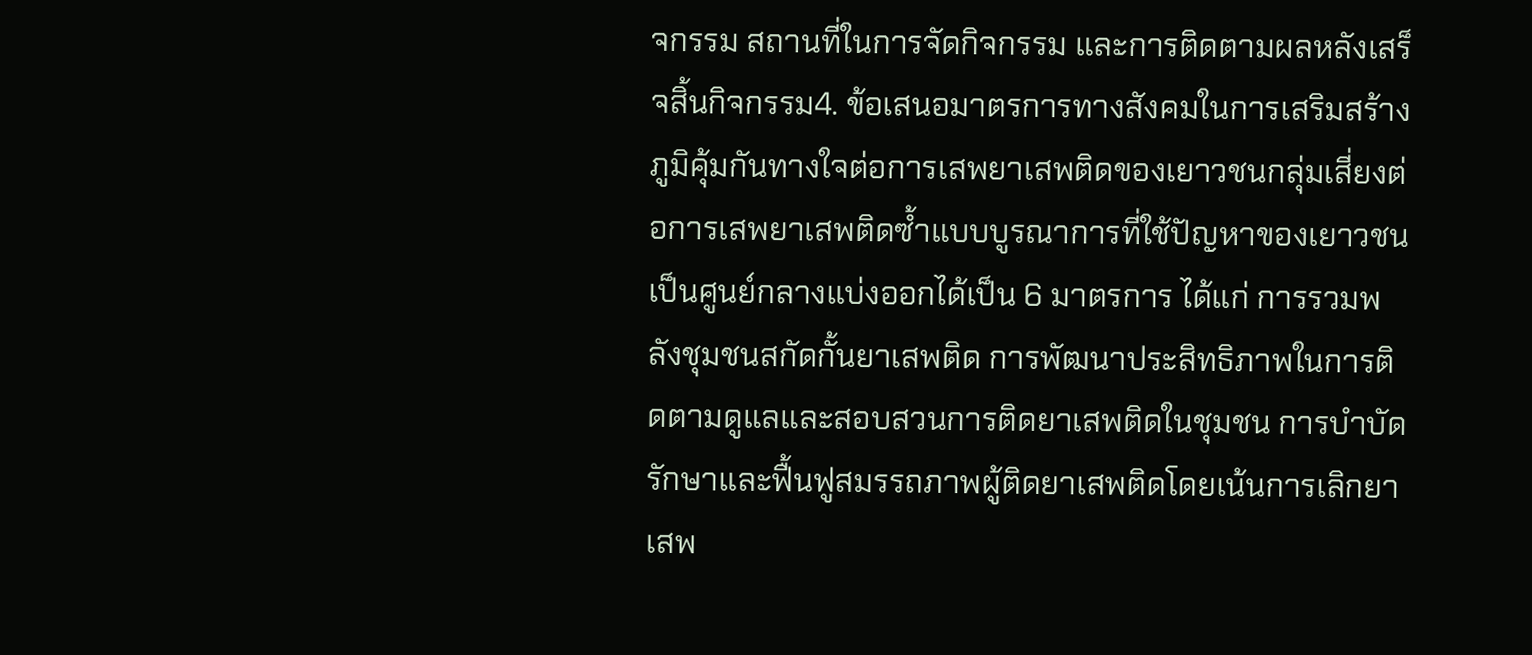จกรรม สถานที่ในการจัดกิจกรรม และการติดตามผลหลังเสร็จสิ้นกิจกรรม4. ข้อเสนอมาตรการทางสังคมในการเสริมสร้างภูมิคุ้มกันทางใจต่อการเสพยาเสพติดของเยาวชนกลุ่มเสี่ยงต่อการเสพยาเสพติดซ้ำแบบบูรณาการที่ใช้ปัญหาของเยาวชนเป็นศูนย์กลางแบ่งออกได้เป็น 6 มาตรการ ได้แก่ การรวมพลังชุมชนสกัดกั้นยาเสพติด การพัฒนาประสิทธิภาพในการติดตามดูแลและสอบสวนการติดยาเสพติดในชุมชน การบำบัดรักษาและฟื้นฟูสมรรถภาพผู้ติดยาเสพติดโดยเน้นการเลิกยาเสพ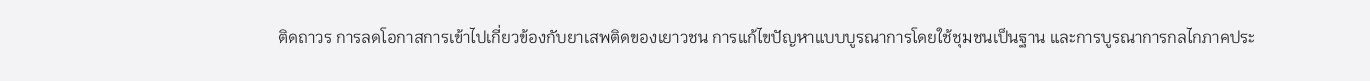ติดถาวร การลดโอกาสการเข้าไปเกี่ยวข้องกับยาเสพติดของเยาวชน การแก้ไขปัญหาแบบบูรณาการโดยใช้ชุมชนเป็นฐาน และการบูรณาการกลไกภาคประ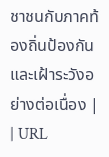ชาชนกับภาคท้องถิ่นป้องกันและเฝ้าระวังอย่างต่อเนื่อง |
| URL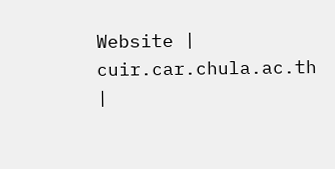Website | cuir.car.chula.ac.th |